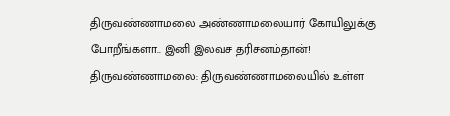திருவண்ணாமலை அண்ணாமலையார் கோயிலுக்கு போறீங்களா.. இனி இலவச தரிசனம்தான்!
திருவண்ணாமலை: திருவண்ணாமலையில் உள்ள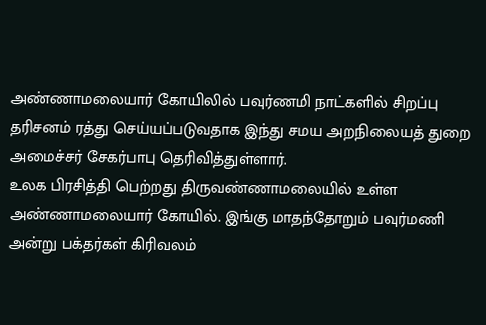அண்ணாமலையார் கோயிலில் பவுர்ணமி நாட்களில் சிறப்பு தரிசனம் ரத்து செய்யப்படுவதாக இந்து சமய அறநிலையத் துறை அமைச்சர் சேகர்பாபு தெரிவித்துள்ளார்.
உலக பிரசித்தி பெற்றது திருவண்ணாமலையில் உள்ள அண்ணாமலையார் கோயில். இங்கு மாதந்தோறும் பவுர்மணி அன்று பக்தர்கள் கிரிவலம்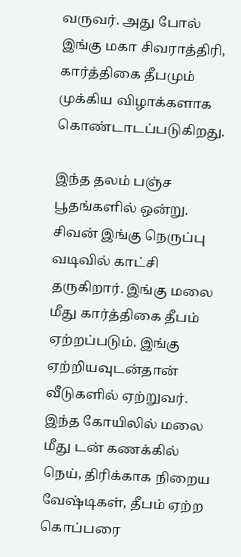வருவர். அது போல் இங்கு மகா சிவராத்திரி, கார்த்திகை தீபமும் முக்கிய விழாக்களாக கொண்டாடப்படுகிறது.

இந்த தலம் பஞ்ச பூதங்களில் ஒன்று. சிவன் இங்கு நெருப்பு வடிவில் காட்சி தருகிறார். இங்கு மலை மீது கார்த்திகை தீபம் ஏற்றப்படும். இங்கு ஏற்றியவுடன்தான் வீடுகளில் ஏற்றுவர். இந்த கோயிலில் மலை மீது டன் கணக்கில் நெய், திரிக்காக நிறைய வேஷ்டிகள், தீபம் ஏற்ற கொப்பரை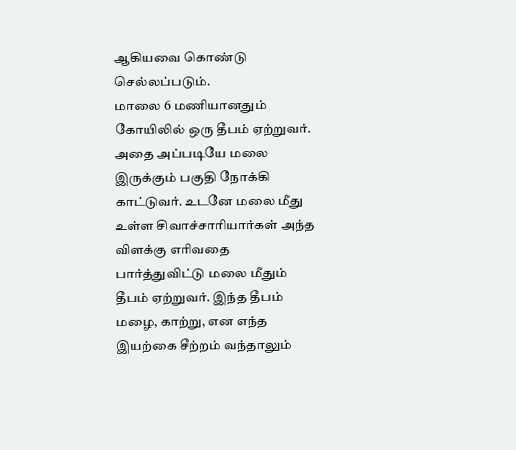ஆகியவை கொண்டு செல்லப்படும்.
மாலை 6 மணியானதும் கோயிலில் ஒரு தீபம் ஏற்றுவர். அதை அப்படியே மலை இருக்கும் பகுதி நோக்கி காட்டுவர். உடனே மலை மீது உள்ள சிவாச்சாரியார்கள் அந்த விளக்கு எரிவதை பார்த்துவிட்டு மலை மீதும் தீபம் ஏற்றுவர். இந்த தீபம் மழை, காற்று, என எந்த இயற்கை சீற்றம் வந்தாலும்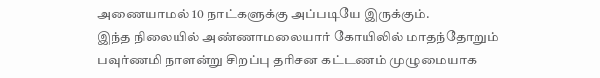அணையாமல் 10 நாட்களுக்கு அப்படியே இருக்கும்.
இந்த நிலையில் அண்ணாமலையார் கோயிலில் மாதந்தோறும் பவுர்ணமி நாளன்று சிறப்பு தரிசன கட்டணம் முழுமையாக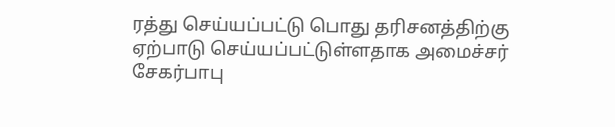ரத்து செய்யப்பட்டு பொது தரிசனத்திற்கு ஏற்பாடு செய்யப்பட்டுள்ளதாக அமைச்சர் சேகர்பாபு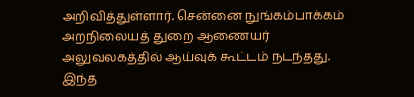அறிவித்துள்ளார். சென்னை நுங்கம்பாக்கம் அறநிலையத் துறை ஆணையர் அலுவலகத்தில் ஆய்வுக் கூட்டம் நடந்தது.
இந்த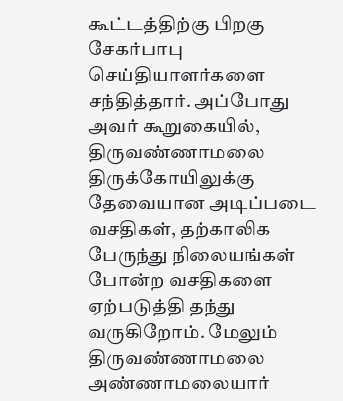கூட்டத்திற்கு பிறகு சேகர்பாபு செய்தியாளர்களை சந்தித்தார். அப்போது அவர் கூறுகையில், திருவண்ணாமலை திருக்கோயிலுக்கு தேவையான அடிப்படை வசதிகள், தற்காலிக பேருந்து நிலையங்கள் போன்ற வசதிகளை ஏற்படுத்தி தந்து வருகிறோம். மேலும் திருவண்ணாமலை அண்ணாமலையார்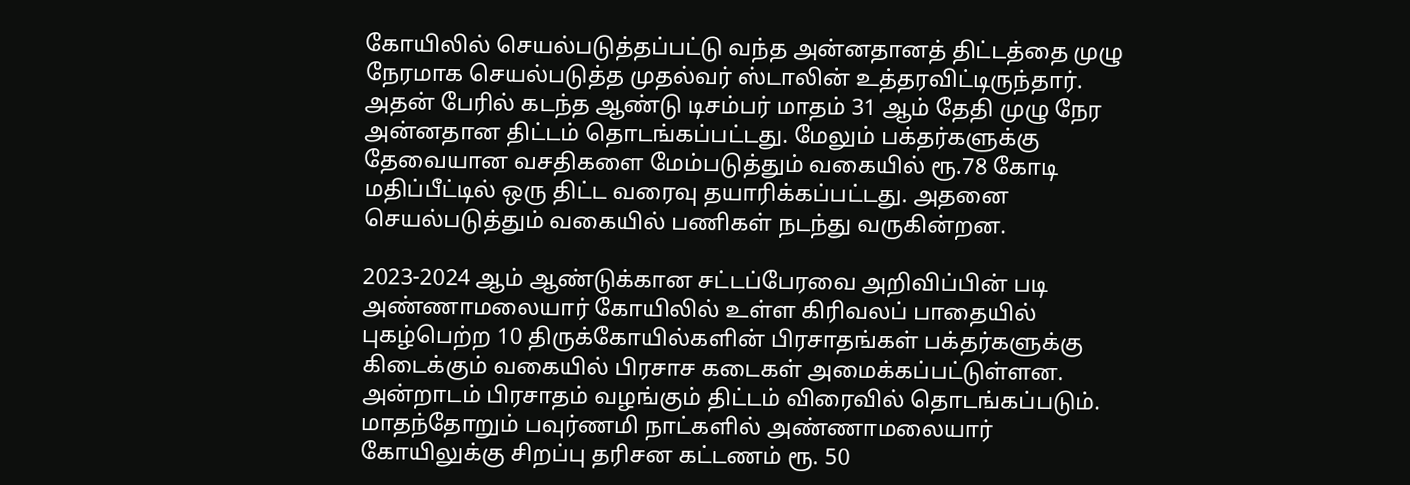கோயிலில் செயல்படுத்தப்பட்டு வந்த அன்னதானத் திட்டத்தை முழு நேரமாக செயல்படுத்த முதல்வர் ஸ்டாலின் உத்தரவிட்டிருந்தார்.
அதன் பேரில் கடந்த ஆண்டு டிசம்பர் மாதம் 31 ஆம் தேதி முழு நேர அன்னதான திட்டம் தொடங்கப்பட்டது. மேலும் பக்தர்களுக்கு தேவையான வசதிகளை மேம்படுத்தும் வகையில் ரூ.78 கோடி மதிப்பீட்டில் ஒரு திட்ட வரைவு தயாரிக்கப்பட்டது. அதனை செயல்படுத்தும் வகையில் பணிகள் நடந்து வருகின்றன.

2023-2024 ஆம் ஆண்டுக்கான சட்டப்பேரவை அறிவிப்பின் படி அண்ணாமலையார் கோயிலில் உள்ள கிரிவலப் பாதையில் புகழ்பெற்ற 10 திருக்கோயில்களின் பிரசாதங்கள் பக்தர்களுக்கு கிடைக்கும் வகையில் பிரசாச கடைகள் அமைக்கப்பட்டுள்ளன. அன்றாடம் பிரசாதம் வழங்கும் திட்டம் விரைவில் தொடங்கப்படும்.
மாதந்தோறும் பவுர்ணமி நாட்களில் அண்ணாமலையார் கோயிலுக்கு சிறப்பு தரிசன கட்டணம் ரூ. 50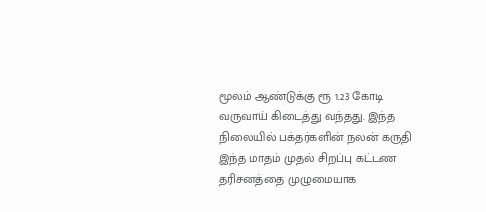மூலம் ஆண்டுக்கு ரூ 1.23 கோடி வருவாய் கிடைத்து வந்தது. இந்த நிலையில் பக்தர்களின் நலன் கருதி இந்த மாதம் முதல் சிறப்பு கட்டண தரிசனத்தை முழுமையாக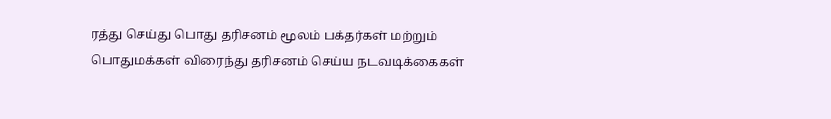ரத்து செய்து பொது தரிசனம் மூலம் பக்தர்கள் மற்றும் பொதுமக்கள் விரைந்து தரிசனம் செய்ய நடவடிக்கைகள்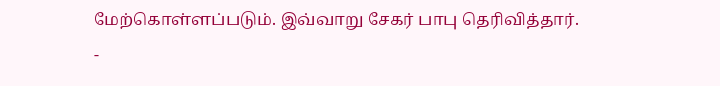மேற்கொள்ளப்படும். இவ்வாறு சேகர் பாபு தெரிவித்தார்.
-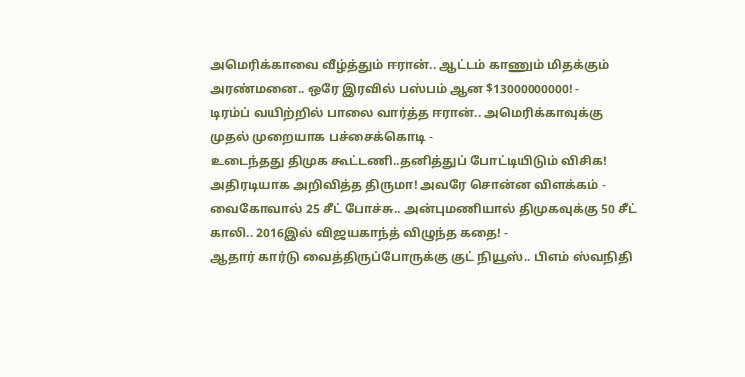அமெரிக்காவை வீழ்த்தும் ஈரான்.. ஆட்டம் காணும் மிதக்கும் அரண்மனை.. ஒரே இரவில் பஸ்பம் ஆன $13000000000! -
டிரம்ப் வயிற்றில் பாலை வார்த்த ஈரான்.. அமெரிக்காவுக்கு முதல் முறையாக பச்சைக்கொடி -
உடைந்தது திமுக கூட்டணி..தனித்துப் போட்டியிடும் விசிக! அதிரடியாக அறிவித்த திருமா! அவரே சொன்ன விளக்கம் -
வைகோவால் 25 சீட் போச்சு.. அன்புமணியால் திமுகவுக்கு 50 சீட் காலி.. 2016இல் விஜயகாந்த் விழுந்த கதை! -
ஆதார் கார்டு வைத்திருப்போருக்கு குட் நியூஸ்.. பிஎம் ஸ்வநிதி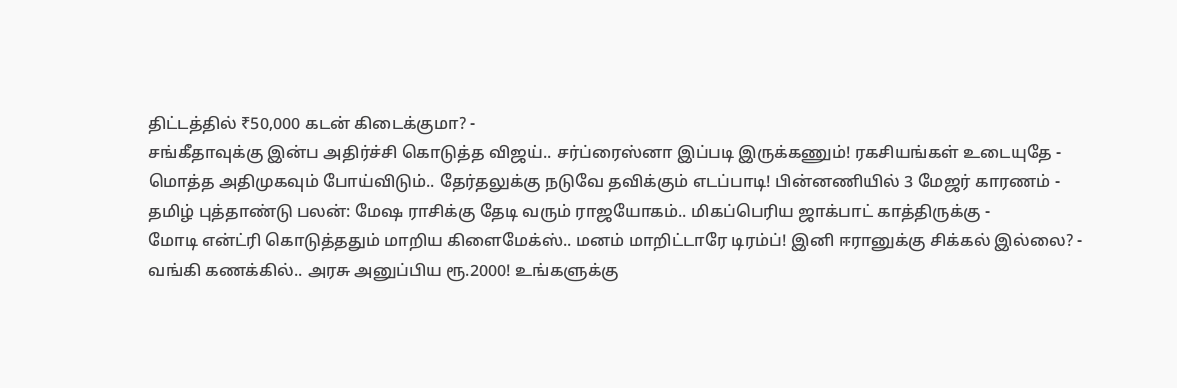திட்டத்தில் ₹50,000 கடன் கிடைக்குமா? -
சங்கீதாவுக்கு இன்ப அதிர்ச்சி கொடுத்த விஜய்.. சர்ப்ரைஸ்னா இப்படி இருக்கணும்! ரகசியங்கள் உடையுதே -
மொத்த அதிமுகவும் போய்விடும்.. தேர்தலுக்கு நடுவே தவிக்கும் எடப்பாடி! பின்னணியில் 3 மேஜர் காரணம் -
தமிழ் புத்தாண்டு பலன்: மேஷ ராசிக்கு தேடி வரும் ராஜயோகம்.. மிகப்பெரிய ஜாக்பாட் காத்திருக்கு -
மோடி என்ட்ரி கொடுத்ததும் மாறிய கிளைமேக்ஸ்.. மனம் மாறிட்டாரே டிரம்ப்! இனி ஈரானுக்கு சிக்கல் இல்லை? -
வங்கி கணக்கில்.. அரசு அனுப்பிய ரூ.2000! உங்களுக்கு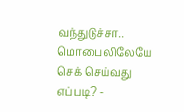வந்துடுச்சா.. மொபைலிலேயே செக் செய்வது எப்படி? -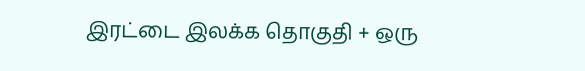இரட்டை இலக்க தொகுதி + ஒரு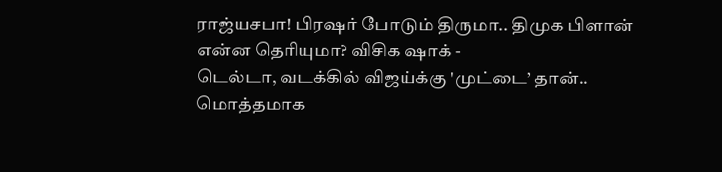ராஜ்யசபா! பிரஷர் போடும் திருமா.. திமுக பிளான் என்ன தெரியுமா? விசிக ஷாக் -
டெல்டா, வடக்கில் விஜய்க்கு 'முட்டை’ தான்.. மொத்தமாக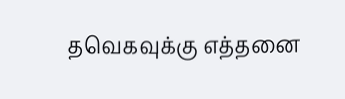தவெகவுக்கு எத்தனை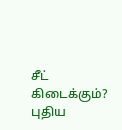சீட் கிடைக்கும்? புதிய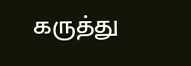கருத்து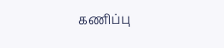கணிப்பு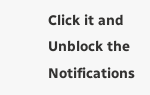Click it and Unblock the Notifications